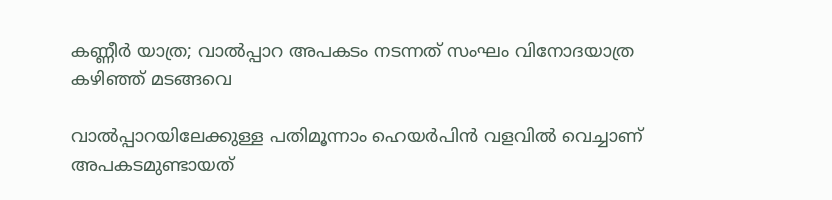കണ്ണീർ യാത്ര; വാൽപ്പാറ അപകടം നടന്നത് സംഘം വിനോദയാത്ര കഴിഞ്ഞ് മടങ്ങവെ

വാല്‍പ്പാറയിലേക്കുള്ള പതിമൂന്നാം ഹെയര്‍പിന്‍ വളവില്‍ വെച്ചാണ് അപകടമുണ്ടായത്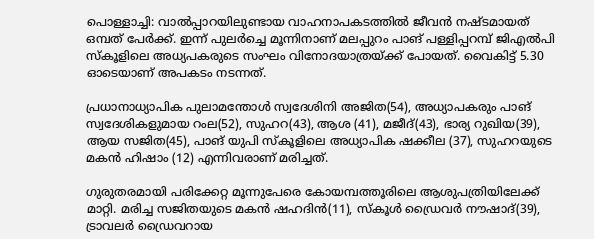പൊള്ളാച്ചി: വാല്‍പ്പാറയിലുണ്ടായ വാഹനാപകടത്തില്‍ ജീവന്‍ നഷ്ടമായത് ഒമ്പത് പേര്‍ക്ക്. ഇന്ന് പുലര്‍ച്ചെ മൂന്നിനാണ് മലപ്പുറം പാങ് പള്ളിപ്പറമ്പ് ജിഎല്‍പി സ്‌കൂളിലെ അധ്യപകരുടെ സംഘം വിനോദയാത്രയ്ക്ക് പോയത്. വൈകിട്ട് 5.30 ഓടെയാണ് അപകടം നടന്നത്.

പ്രധാനാധ്യാപിക പുലാമന്തോൾ സ്വദേശിനി അജിത(54), അധ്യാപകരും പാങ് സ്വദേശികളുമായ റംല(52), സുഹറ(43), ആശ (41), മജീദ്(43), ഭാര്യ റുഖിയ(39), ആയ സജിത(45), പാങ് യുപി സ്കൂളിലെ അധ്യാപിക ഷക്കീല (37), സുഹറയുടെ മകൻ ഹിഷാം (12) എന്നിവരാണ് മരിച്ചത്.

ഗുരുതരമായി പരിക്കേറ്റ മൂന്നുപേരെ കോയമ്പത്തൂരിലെ ആശുപത്രിയിലേക്ക് മാറ്റി. മരിച്ച സജിതയുടെ മകൻ ഷഹദിന്‍(11), സ്കൂൾ ഡ്രൈവർ നൗഷാദ്(39), ട്രാവലർ ഡ്രൈവറായ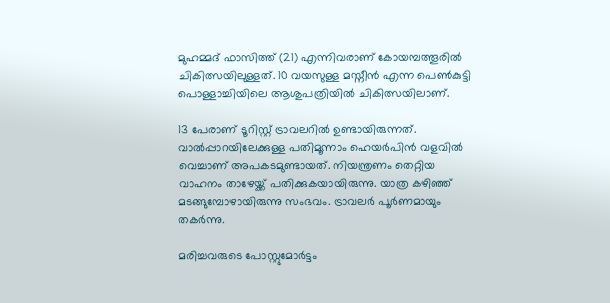മുഹമ്മദ് ഫാസിത്ത് (21) എന്നിവരാണ് കോയമ്പത്തൂരിൽ ചികിത്സയിലുള്ളത്. 10 വയസുള്ള മസ്നീൻ എന്ന പെൺകുട്ടി പൊള്ളാച്ചിയിലെ ആശുപത്രിയിൽ ചികിത്സയിലാണ്.

13 പേരാണ് ടൂറിസ്റ്റ് ട്രാവലറില്‍ ഉണ്ടായിരുന്നത്. വാല്‍പ്പാറയിലേക്കുള്ള പതിമൂന്നാം ഹെയര്‍പിന്‍ വളവില്‍ വെച്ചാണ് അപകടമുണ്ടായത്. നിയന്ത്രണം തെറ്റിയ വാഹനം താഴേയ്ക്ക് പതിക്കുകയായിരുന്നു. യാത്ര കഴിഞ്ഞ് മടങ്ങുമ്പോഴായിരുന്നു സംഭവം. ട്രാവലർ പൂർണമായും തകർന്നു.

മരിച്ചവരുടെ പോസ്റ്റുമോര്‍ട്ടം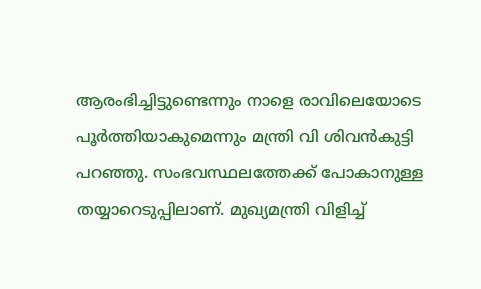ആരംഭിച്ചിട്ടുണ്ടെന്നും നാളെ രാവിലെയോടെ പൂര്‍ത്തിയാകുമെന്നും മന്ത്രി വി ശിവന്‍കുട്ടി പറഞ്ഞു. സംഭവസ്ഥലത്തേക്ക് പോകാനുള്ള തയ്യാറെടുപ്പിലാണ്. മുഖ്യമന്ത്രി വിളിച്ച്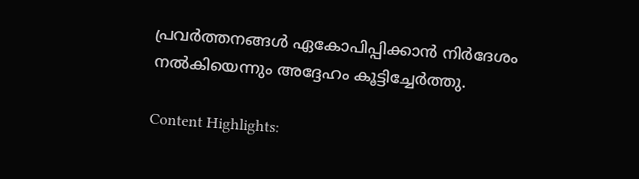പ്രവര്‍ത്തനങ്ങള്‍ ഏകോപിപ്പിക്കാന്‍ നിര്‍ദേശം നല്‍കിയെന്നും അദ്ദേഹം കൂട്ടിച്ചേര്‍ത്തു.

Content Highlights: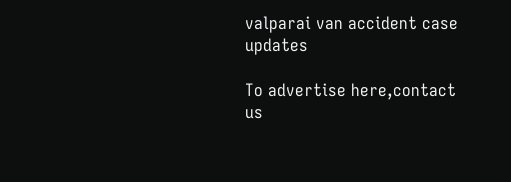valparai van accident case updates

To advertise here,contact us